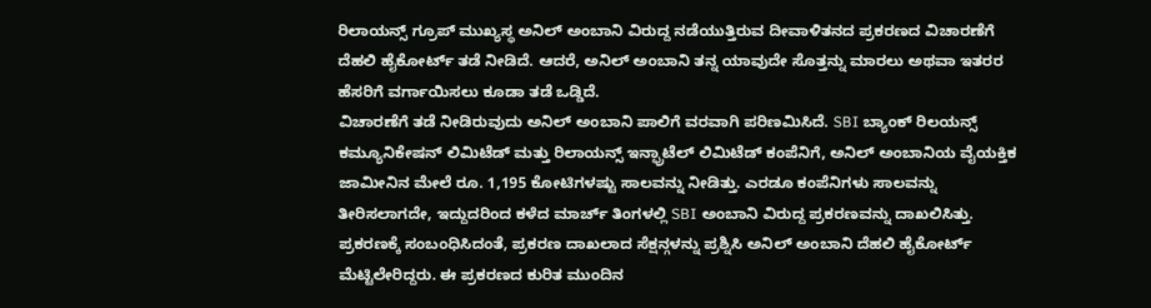ರಿಲಾಯನ್ಸ್ ಗ್ರೂಪ್ ಮುಖ್ಯಸ್ಥ ಅನಿಲ್ ಅಂಬಾನಿ ವಿರುದ್ದ ನಡೆಯುತ್ತಿರುವ ದೀವಾಳಿತನದ ಪ್ರಕರಣದ ವಿಚಾರಣೆಗೆ ದೆಹಲಿ ಹೈಕೋರ್ಟ್ ತಡೆ ನೀಡಿದೆ. ಆದರೆ, ಅನಿಲ್ ಅಂಬಾನಿ ತನ್ನ ಯಾವುದೇ ಸೊತ್ತನ್ನು ಮಾರಲು ಅಥವಾ ಇತರರ ಹೆಸರಿಗೆ ವರ್ಗಾಯಿಸಲು ಕೂಡಾ ತಡೆ ಒಡ್ಡಿದೆ.
ವಿಚಾರಣೆಗೆ ತಡೆ ನೀಡಿರುವುದು ಅನಿಲ್ ಅಂಬಾನಿ ಪಾಲಿಗೆ ವರವಾಗಿ ಪರಿಣಮಿಸಿದೆ. SBI ಬ್ಯಾಂಕ್ ರಿಲಯನ್ಸ್ ಕಮ್ಯೂನಿಕೇಷನ್ ಲಿಮಿಟೆಡ್ ಮತ್ತು ರಿಲಾಯನ್ಸ್ ಇನ್ಫ್ರಾಟೆಲ್ ಲಿಮಿಟೆಡ್ ಕಂಪೆನಿಗೆ, ಅನಿಲ್ ಅಂಬಾನಿಯ ವೈಯಕ್ತಿಕ ಜಾಮೀನಿನ ಮೇಲೆ ರೂ. 1,195 ಕೋಟಿಗಳಷ್ಟು ಸಾಲವನ್ನು ನೀಡಿತ್ತು. ಎರಡೂ ಕಂಪೆನಿಗಳು ಸಾಲವನ್ನು ತೀರಿಸಲಾಗದೇ, ಇದ್ದುದರಿಂದ ಕಳೆದ ಮಾರ್ಚ್ ತಿಂಗಳಲ್ಲಿ SBI ಅಂಬಾನಿ ವಿರುದ್ದ ಪ್ರಕರಣವನ್ನು ದಾಖಲಿಸಿತ್ತು.
ಪ್ರಕರಣಕ್ಕೆ ಸಂಬಂಧಿಸಿದಂತೆ, ಪ್ರಕರಣ ದಾಖಲಾದ ಸೆಕ್ಷನ್ಗಳನ್ನು ಪ್ರಶ್ನಿಸಿ ಅನಿಲ್ ಅಂಬಾನಿ ದೆಹಲಿ ಹೈಕೋರ್ಟ್ ಮೆಟ್ಟಿಲೇರಿದ್ದರು. ಈ ಪ್ರಕರಣದ ಕುರಿತ ಮುಂದಿನ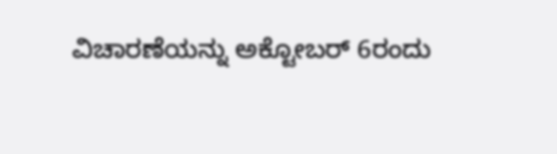ವಿಚಾರಣೆಯನ್ನು ಅಕ್ಟೋಬರ್ 6ರಂದು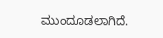ಮುಂದೂಡಲಾಗಿದೆ.